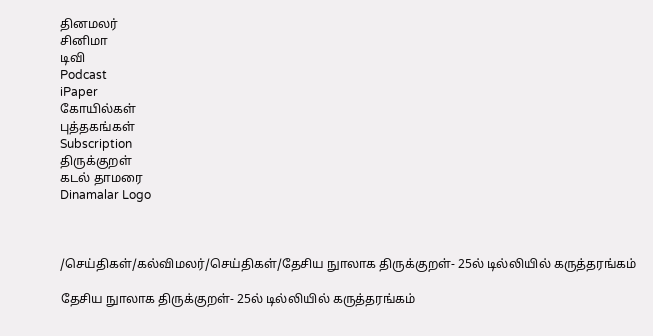தினமலர்
சினிமா
டிவி
Podcast
iPaper
கோயில்கள்
புத்தகங்கள்
Subscription
திருக்குறள்
கடல் தாமரை
Dinamalar Logo



/செய்திகள்/கல்விமலர்/செய்திகள்/தேசிய நுாலாக திருக்குறள்- 25ல் டில்லியில் கருத்தரங்கம்

தேசிய நுாலாக திருக்குறள்- 25ல் டில்லியில் கருத்தரங்கம்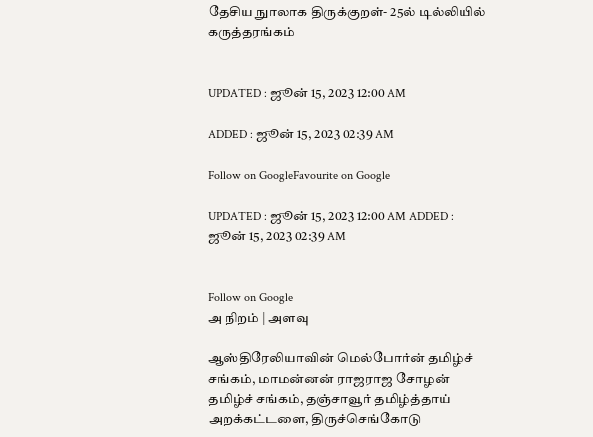தேசிய நுாலாக திருக்குறள்- 25ல் டில்லியில் கருத்தரங்கம்


UPDATED : ஜூன் 15, 2023 12:00 AM

ADDED : ஜூன் 15, 2023 02:39 AM

Follow on GoogleFavourite on Google

UPDATED : ஜூன் 15, 2023 12:00 AM ADDED : ஜூன் 15, 2023 02:39 AM


Follow on Google
அ நிறம் | அளவு

ஆஸ்திரேலியாவின் மெல்போர்ன் தமிழ்ச் சங்கம், மாமன்னன் ராஜராஜ சோழன் தமிழ்ச் சங்கம், தஞ்சாவூர் தமிழ்த்தாய் அறக்கட்டளை, திருச்செங்கோடு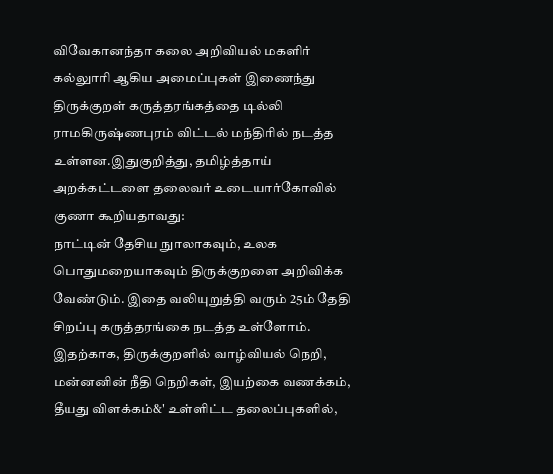விவேகானந்தா கலை அறிவியல் மகளிர் கல்லுாரி ஆகிய அமைப்புகள் இணைந்து திருக்குறள் கருத்தரங்கத்தை டில்லி ராமகிருஷ்ணபுரம் விட்டல் மந்திரில் நடத்த உள்ளன.இதுகுறித்து, தமிழ்த்தாய் அறக்கட்டளை தலைவர் உடையார்கோவில் குணா கூறியதாவது:
நாட்டின் தேசிய நுாலாகவும், உலக பொதுமறையாகவும் திருக்குறளை அறிவிக்க வேண்டும். இதை வலியுறுத்தி வரும் 25ம் தேதி சிறப்பு கருத்தரங்கை நடத்த உள்ளோம். இதற்காக, திருக்குறளில் வாழ்வியல் நெறி, மன்னனின் நீதி நெறிகள், இயற்கை வணக்கம், தீயது விளக்கம்&' உள்ளிட்ட தலைப்புகளில்,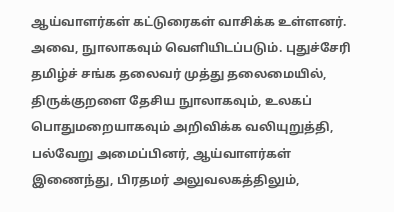ஆய்வாளர்கள் கட்டுரைகள் வாசிக்க உள்ளனர். அவை, நுாலாகவும் வெளியிடப்படும். புதுச்சேரி தமிழ்ச் சங்க தலைவர் முத்து தலைமையில், திருக்குறளை தேசிய நுாலாகவும், உலகப் பொதுமறையாகவும் அறிவிக்க வலியுறுத்தி, பல்வேறு அமைப்பினர், ஆய்வாளர்கள் இணைந்து, பிரதமர் அலுவலகத்திலும்,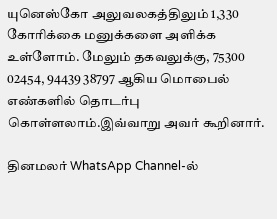யுனெஸ்கோ அலுவலகத்திலும் 1,330 கோரிக்கை மனுக்களை அளிக்க உள்ளோம். மேலும் தகவலுக்கு, 75300 02454, 94439 38797 ஆகிய மொபைல் எண்களில் தொடர்பு கொள்ளலாம்.இவ்வாறு அவர் கூறினார்.

தினமலர் WhatsApp Channel-ல்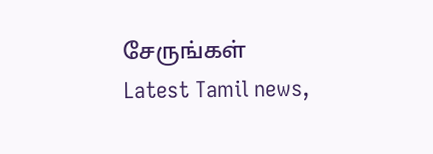சேருங்கள்
Latest Tamil news,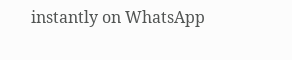instantly on WhatsApp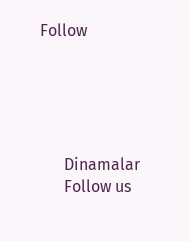Follow





      Dinamalar
      Follow us